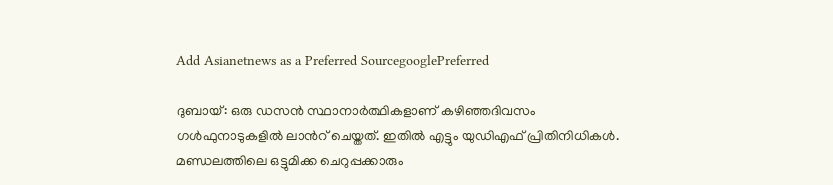Add Asianetnews as a Preferred SourcegooglePreferred

ദുബായ്: ഒരു ഡസന്‍ സ്ഥാനാര്‍ത്ഥികളാണ് കഴിഞ്ഞദിവസം ഗള്‍ഫുനാടുകളില്‍ ലാന്‍റ് ചെയ്തത്. ഇതില്‍ എട്ടും യുഡിഎഫ് പ്രിതിനിധികള്‍. മണ്ഡലത്തിലെ ഒട്ടുമിക്ക ചെറുപ്പക്കാരും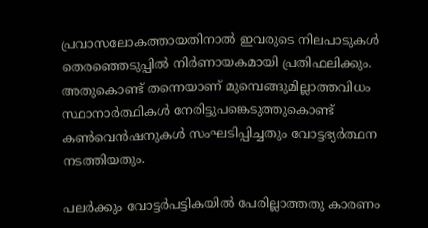പ്രവാസലോകത്തായതിനാല്‍ ഇവരുടെ നിലപാടുകള്‍ തെരഞ്ഞെടുപ്പില്‍ നിര്‍ണായകമായി പ്രതിഫലിക്കും. അതുകൊണ്ട് തന്നെയാണ് മുമ്പെങ്ങുമില്ലാത്തവിധം സ്ഥാനാര്‍ത്ഥികള്‍ നേരിട്ടുപങ്കെടുത്തുകൊണ്ട് കണ്‍വെന്‍ഷനുകള്‍ സംഘടിപ്പിച്ചതും വോട്ടഭ്യര്‍ത്ഥന നടത്തിയതും.

പലര്‍ക്കും വോട്ടര്‍പട്ടികയില്‍ പേരില്ലാത്തതു കാരണം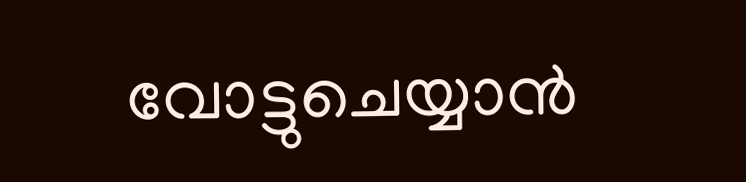വോട്ടുചെയ്യാന്‍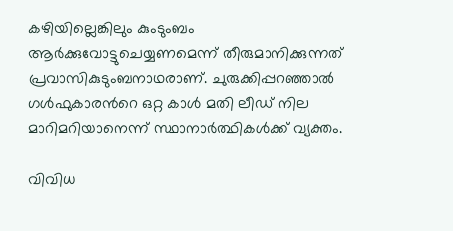കഴിയില്ലെങ്കിലും കുംടുംബം ആര്‍ക്കുവോട്ടുചെയ്യണമെന്ന് തീരുമാനിക്കുന്നത് പ്രവാസികുടുംബനാഥരാണ്. ചുരുക്കിപ്പറഞ്ഞാല്‍ ഗള്‍ഫുകാരന്‍റെ ഒറ്റ കാള്‍ മതി ലീഡ് നില മാറിമറിയാനെന്ന് സ്ഥാനാര്‍ത്ഥികള്‍ക്ക് വ്യക്തം.

വിവിധ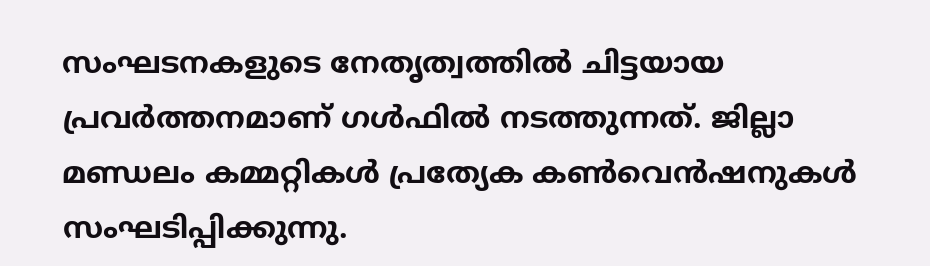സംഘടനകളുടെ നേതൃത്വത്തില്‍ ചിട്ടയായ പ്രവര്‍ത്തനമാണ് ഗള്‍ഫില്‍ നടത്തുന്നത്. ജില്ലാ മണ്ഡലം കമ്മറ്റികള്‍ പ്രത്യേക കണ്‍വെന്‍ഷനുകള്‍ സംഘടിപ്പിക്കുന്നു.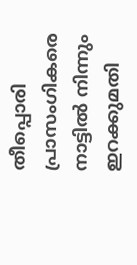തീപ്പൊരി പ്രാസംഗികരെ നാട്ടില്‍ നിന്നും ഇറക്കുമതി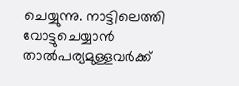ചെയ്യുന്നു. നാട്ടിലെത്തി വോട്ടുചെയ്യാന്‍ താല്‍പര്യമുള്ളവര്‍ക്ക്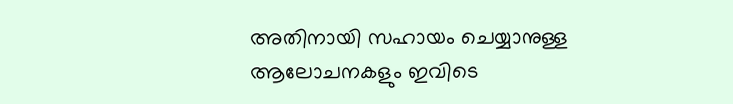അതിനായി സഹായം ചെയ്യാനുള്ള ആലോചനകളും ഇവിടെ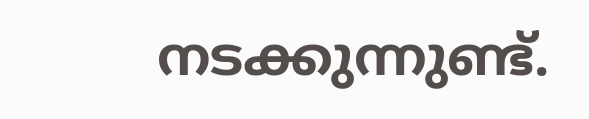നടക്കുന്നുണ്ട്.